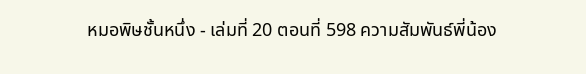หมอพิษชั้นหนึ่ง - เล่มที่ 20 ตอนที่ 598 ความสัมพันธ์พี่น้อง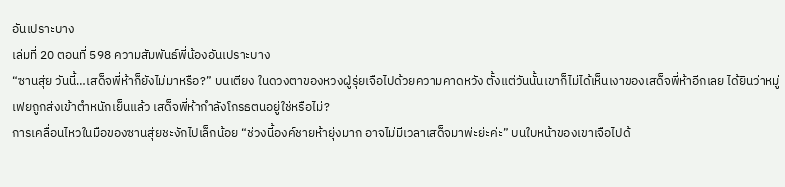อันเปราะบาง
เล่มที่ 20 ตอนที่ 598 ความสัมพันธ์พี่น้องอันเปราะบาง
“ซานสุ่ย วันนี้…เสด็จพี่ห้าก็ยังไม่มาหรือ?” บนเตียง ในดวงตาของหวงฝู่รุ่ยเจือไปด้วยความคาดหวัง ตั้งแต่วันนั้นเขาก็ไม่ได้เห็นเงาของเสด็จพี่ห้าอีกเลย ได้ยินว่าหมู่เฟยถูกส่งเข้าตำหนักเย็นแล้ว เสด็จพี่ห้ากำลังโกรธตนอยู่ใช่หรือไม่?
การเคลื่อนไหวในมือของซานสุ่ยชะงักไปเล็กน้อย “ช่วงนี้องค์ชายห้ายุ่งมาก อาจไม่มีเวลาเสด็จมาพ่ะย่ะค่ะ” บนใบหน้าของเขาเจือไปด้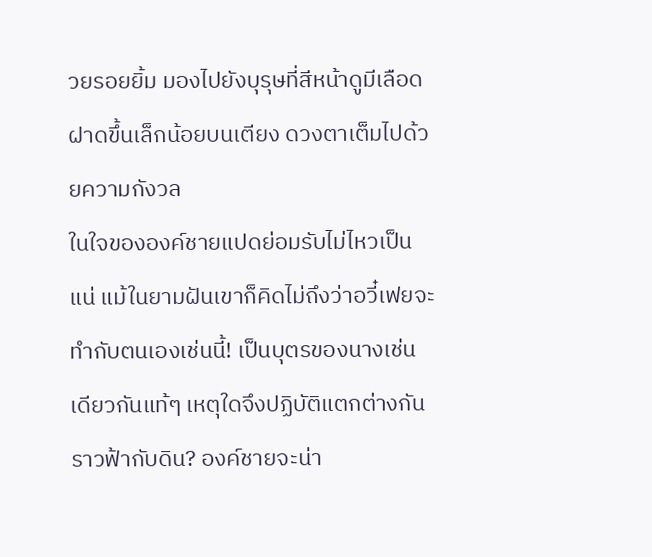วยรอยยิ้ม มองไปยังบุรุษที่สีหน้าดูมีเลือดฝาดขึ้นเล็กน้อยบนเตียง ดวงตาเต็มไปด้วยความกังวล
ในใจขององค์ชายแปดย่อมรับไม่ไหวเป็นแน่ แม้ในยามฝันเขาก็คิดไม่ถึงว่าอวี๋เฟยจะทำกับตนเองเช่นนี้! เป็นบุตรของนางเช่นเดียวกันแท้ๆ เหตุใดจึงปฏิบัติแตกต่างกันราวฟ้ากับดิน? องค์ชายจะน่า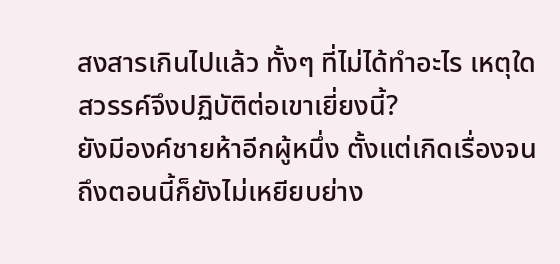สงสารเกินไปแล้ว ทั้งๆ ที่ไม่ได้ทำอะไร เหตุใดสวรรค์จึงปฏิบัติต่อเขาเยี่ยงนี้?
ยังมีองค์ชายห้าอีกผู้หนึ่ง ตั้งแต่เกิดเรื่องจนถึงตอนนี้ก็ยังไม่เหยียบย่าง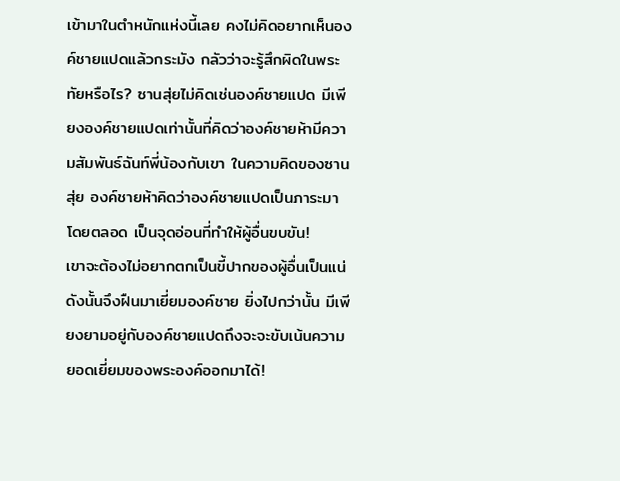เข้ามาในตำหนักแห่งนี้เลย คงไม่คิดอยากเห็นองค์ชายแปดแล้วกระมัง กลัวว่าจะรู้สึกผิดในพระทัยหรือไร? ซานสุ่ยไม่คิดเช่นองค์ชายแปด มีเพียงองค์ชายแปดเท่านั้นที่คิดว่าองค์ชายห้ามีความสัมพันธ์ฉันท์พี่น้องกับเขา ในความคิดของซานสุ่ย องค์ชายห้าคิดว่าองค์ชายแปดเป็นภาระมาโดยตลอด เป็นจุดอ่อนที่ทำให้ผู้อื่นขบขัน!
เขาจะต้องไม่อยากตกเป็นขี้ปากของผู้อื่นเป็นแน่ ดังนั้นจึงฝืนมาเยี่ยมองค์ชาย ยิ่งไปกว่านั้น มีเพียงยามอยู่กับองค์ชายแปดถึงจะจะขับเน้นความยอดเยี่ยมของพระองค์ออกมาได้!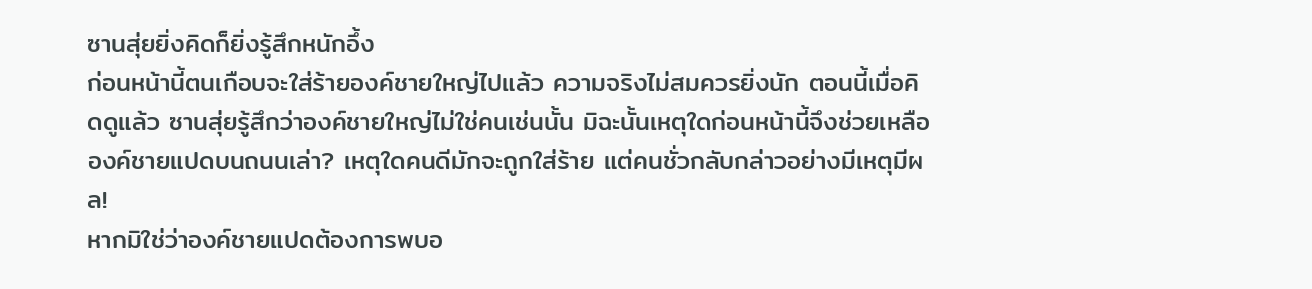ซานสุ่ยยิ่งคิดก็ยิ่งรู้สึกหนักอึ้ง
ก่อนหน้านี้ตนเกือบจะใส่ร้ายองค์ชายใหญ่ไปแล้ว ความจริงไม่สมควรยิ่งนัก ตอนนี้เมื่อคิดดูแล้ว ซานสุ่ยรู้สึกว่าองค์ชายใหญ่ไม่ใช่คนเช่นนั้น มิฉะนั้นเหตุใดก่อนหน้านี้จึงช่วยเหลือองค์ชายแปดบนถนนเล่า? เหตุใดคนดีมักจะถูกใส่ร้าย แต่คนชั่วกลับกล่าวอย่างมีเหตุมีผล!
หากมิใช่ว่าองค์ชายแปดต้องการพบอ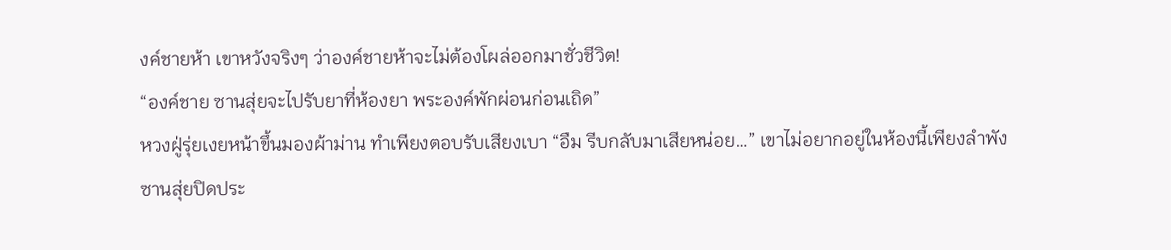งค์ชายห้า เขาหวังจริงๆ ว่าองค์ชายห้าจะไม่ต้องโผล่ออกมาชั่วชีวิต!
“องค์ชาย ซานสุ่ยจะไปรับยาที่ห้องยา พระองค์พักผ่อนก่อนเถิด”
หวงฝู่รุ่ยเงยหน้าขึ้นมองผ้าม่าน ทำเพียงตอบรับเสียงเบา “อืม รีบกลับมาเสียหน่อย…” เขาไม่อยากอยู่ในห้องนี้เพียงลำพัง
ซานสุ่ยปิดประ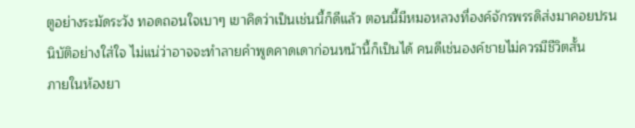ตูอย่างระมัดระวัง ทอดถอนใจเบาๆ เขาคิดว่าเป็นเช่นนี้ก็ดีแล้ว ตอนนี้มีหมอหลวงที่องค์จักรพรรดิส่งมาคอยปรนนิบัติอย่างใส่ใจ ไม่แน่ว่าอาจจะทำลายคำพูดคาดเดาก่อนหน้านี้ก็เป็นได้ คนดีเช่นองค์ชายไม่ควรมีชีวิตสั้น
ภายในห้องยา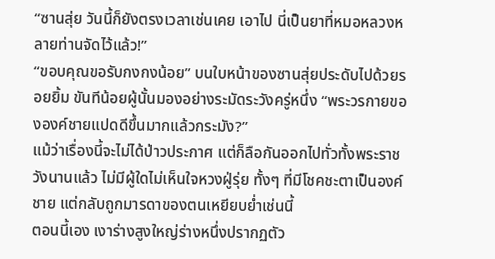“ซานสุ่ย วันนี้ก็ยังตรงเวลาเช่นเคย เอาไป นี่เป็นยาที่หมอหลวงหลายท่านจัดไว้แล้ว!”
“ขอบคุณขอรับกงกงน้อย” บนใบหน้าของซานสุ่ยประดับไปด้วยรอยยิ้ม ขันทีน้อยผู้นั้นมองอย่างระมัดระวังครู่หนึ่ง “พระวรกายขององค์ชายแปดดีขึ้นมากแล้วกระมัง?”
แม้ว่าเรื่องนี้จะไม่ได้ป่าวประกาศ แต่ก็ลือกันออกไปทั่วทั้งพระราชวังนานแล้ว ไม่มีผู้ใดไม่เห็นใจหวงฝู่รุ่ย ทั้งๆ ที่มีโชคชะตาเป็นองค์ชาย แต่กลับถูกมารดาของตนเหยียบย่ำเช่นนี้
ตอนนี้เอง เงาร่างสูงใหญ่ร่างหนึ่งปรากฏตัว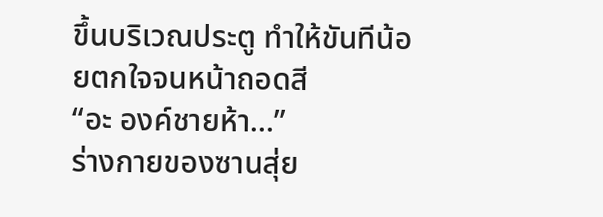ขึ้นบริเวณประตู ทำให้ขันทีน้อยตกใจจนหน้าถอดสี
“อะ องค์ชายห้า…”
ร่างกายของซานสุ่ย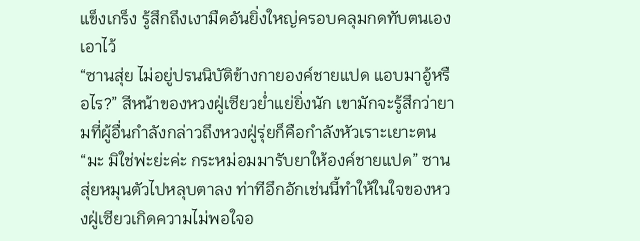แข็งเกร็ง รู้สึกถึงเงามืดอันยิ่งใหญ่ครอบคลุมกดทับตนเองเอาไว้
“ซานสุ่ย ไม่อยู่ปรนนิบัติข้างกายองค์ชายแปด แอบมาอู้หรือไร?” สีหน้าของหวงฝู่เซียวย่ำแย่ยิ่งนัก เขามักจะรู้สึกว่ายามที่ผู้อื่นกำลังกล่าวถึงหวงฝู่รุ่ยก็คือกำลังหัวเราะเยาะตน
“มะ มิใช่พ่ะย่ะค่ะ กระหม่อมมารับยาให้องค์ชายแปด” ซานสุ่ยหมุนตัวไปหลุบตาลง ท่าทีอึกอักเช่นนี้ทำให้ในใจของหวงฝู่เซียวเกิดความไม่พอใจอ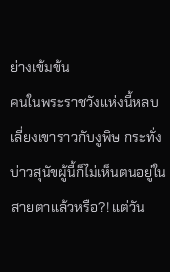ย่างเข้มข้น
คนในพระราชวังแห่งนี้หลบเลี่ยงเขาราวกับงูพิษ กระทั่งบ่าวสุนัขผู้นี้ก็ไม่เห็นตนอยู่ในสายตาแล้วหรือ?! แต่วัน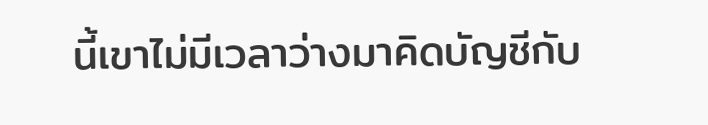นี้เขาไม่มีเวลาว่างมาคิดบัญชีกับ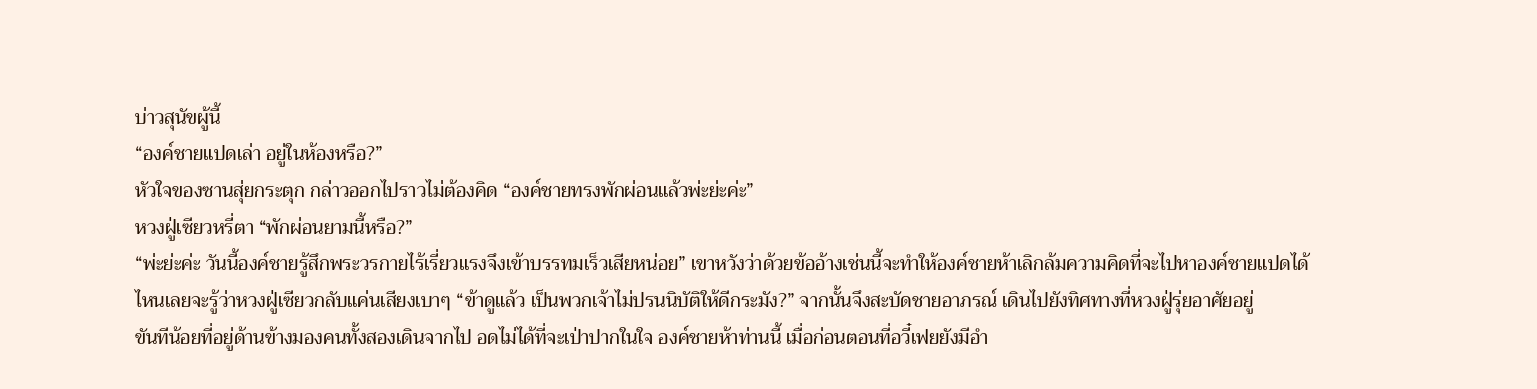บ่าวสุนัขผู้นี้
“องค์ชายแปดเล่า อยู่ในห้องหรือ?”
หัวใจของซานสุ่ยกระตุก กล่าวออกไปราวไม่ต้องคิด “องค์ชายทรงพักผ่อนแล้วพ่ะย่ะค่ะ”
หวงฝู่เซียวหรี่ตา “พักผ่อนยามนี้หรือ?”
“พ่ะย่ะค่ะ วันนี้องค์ชายรู้สึกพระวรกายไร้เรี่ยวแรงจึงเข้าบรรทมเร็วเสียหน่อย” เขาหวังว่าด้วยข้ออ้างเช่นนี้จะทำให้องค์ชายห้าเลิกล้มความคิดที่จะไปหาองค์ชายแปดได้
ไหนเลยจะรู้ว่าหวงฝู่เซียวกลับแค่นเสียงเบาๆ “ข้าดูแล้ว เป็นพวกเจ้าไม่ปรนนิบัติให้ดีกระมัง?” จากนั้นจึงสะบัดชายอาภรณ์ เดินไปยังทิศทางที่หวงฝู่รุ่ยอาศัยอยู่
ขันทีน้อยที่อยู่ด้านข้างมองคนทั้งสองเดินจากไป อดไม่ได้ที่จะเป่าปากในใจ องค์ชายห้าท่านนี้ เมื่อก่อนตอนที่อวี๋เฟยยังมีอำ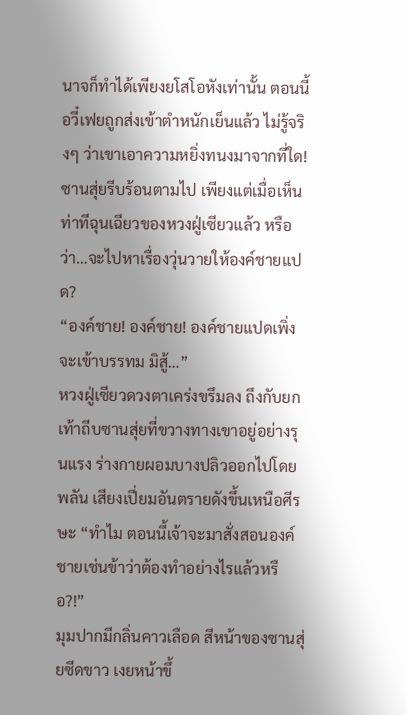นาจก็ทำได้เพียงยโสโอหังเท่านั้น ตอนนี้อวี๋เฟยถูกส่งเข้าตำหนักเย็นแล้ว ไม่รู้จริงๆ ว่าเขาเอาความหยิ่งทนงมาจากที่ใด!
ซานสุ่ยรีบร้อนตามไป เพียงแต่เมื่อเห็นท่าทีฉุนเฉียวของหวงฝู่เซียวแล้ว หรือว่า…จะไปหาเรื่องวุ่นวายให้องค์ชายแปด?
“องค์ชาย! องค์ชาย! องค์ชายแปดเพิ่งจะเข้าบรรทม มิสู้…”
หวงฝู่เซียวดวงตาเคร่งขรึมลง ถึงกับยกเท้าถีบซานสุ่ยที่ขวางทางเขาอยู่อย่างรุนแรง ร่างกายผอมบางปลิวออกไปโดยพลัน เสียงเปี่ยมอันตรายดังขึ้นเหนือศีรษะ “ทำไม ตอนนี้เจ้าจะมาสั่งสอนองค์ชายเช่นข้าว่าต้องทำอย่างไรแล้วหรือ?!”
มุมปากมีกลิ่นคาวเลือด สีหน้าของซานสุ่ยซีดขาว เงยหน้าขึ้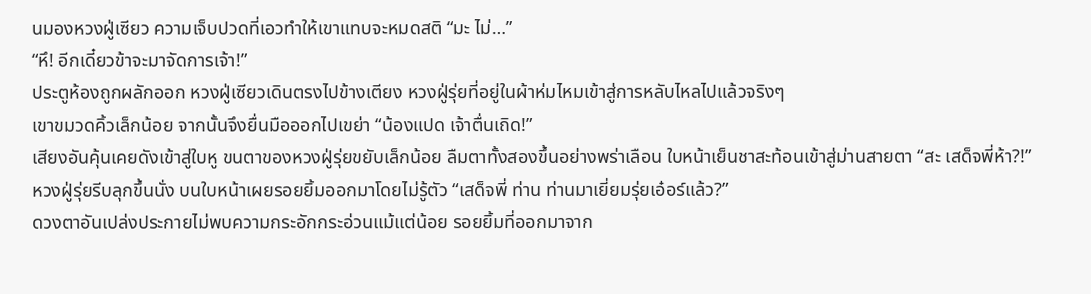นมองหวงฝู่เซียว ความเจ็บปวดที่เอวทำให้เขาแทบจะหมดสติ “มะ ไม่…”
“หึ! อีกเดี๋ยวข้าจะมาจัดการเจ้า!”
ประตูห้องถูกผลักออก หวงฝู่เซียวเดินตรงไปข้างเตียง หวงฝู่รุ่ยที่อยู่ในผ้าห่มไหมเข้าสู่การหลับไหลไปแล้วจริงๆ
เขาขมวดคิ้วเล็กน้อย จากนั้นจึงยื่นมือออกไปเขย่า “น้องแปด เจ้าตื่นเถิด!”
เสียงอันคุ้นเคยดังเข้าสู่ใบหู ขนตาของหวงฝู่รุ่ยขยับเล็กน้อย ลืมตาทั้งสองขึ้นอย่างพร่าเลือน ใบหน้าเย็นชาสะท้อนเข้าสู่ม่านสายตา “สะ เสด็จพี่ห้า?!”
หวงฝู่รุ่ยรีบลุกขึ้นนั่ง บนใบหน้าเผยรอยยิ้มออกมาโดยไม่รู้ตัว “เสด็จพี่ ท่าน ท่านมาเยี่ยมรุ่ยเอ๋อร์แล้ว?”
ดวงตาอันเปล่งประกายไม่พบความกระอักกระอ่วนแม้แต่น้อย รอยยิ้มที่ออกมาจาก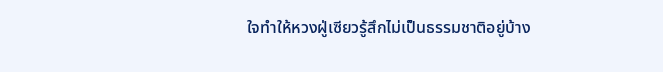ใจทำให้หวงฝู่เซียวรู้สึกไม่เป็นธรรมชาติอยู่บ้าง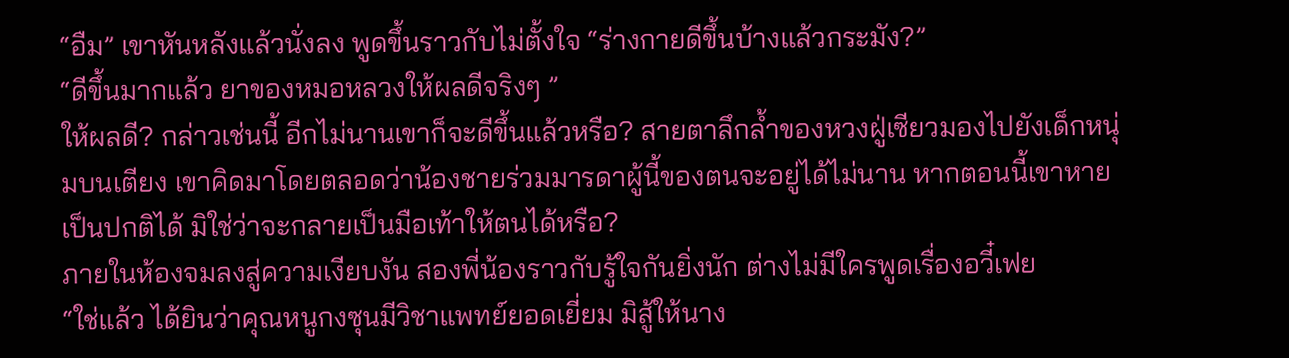“อืม” เขาหันหลังแล้วนั่งลง พูดขึ้นราวกับไม่ตั้งใจ “ร่างกายดีขึ้นบ้างแล้วกระมัง?”
“ดีขึ้นมากแล้ว ยาของหมอหลวงให้ผลดีจริงๆ ”
ให้ผลดี? กล่าวเช่นนี้ อีกไม่นานเขาก็จะดีขึ้นแล้วหรือ? สายตาลึกล้ำของหวงฝู่เซียวมองไปยังเด็กหนุ่มบนเตียง เขาคิดมาโดยตลอดว่าน้องชายร่วมมารดาผู้นี้ของตนจะอยู่ได้ไม่นาน หากตอนนี้เขาหายเป็นปกติได้ มิใช่ว่าจะกลายเป็นมือเท้าให้ตนได้หรือ?
ภายในห้องจมลงสู่ความเงียบงัน สองพี่น้องราวกับรู้ใจกันยิ่งนัก ต่างไม่มีใครพูดเรื่องอวี๋เฟย
“ใช่แล้ว ได้ยินว่าคุณหนูกงซุนมีวิชาแพทย์ยอดเยี่ยม มิสู้ให้นาง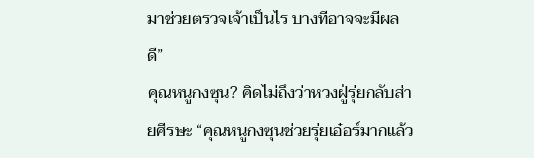มาช่วยตรวจเจ้าเป็นไร บางทีอาจจะมีผลดี”
คุณหนูกงซุน? คิดไม่ถึงว่าหวงฝู่รุ่ยกลับส่ายศีรษะ “คุณหนูกงซุนช่วยรุ่ยเอ๋อร์มากแล้ว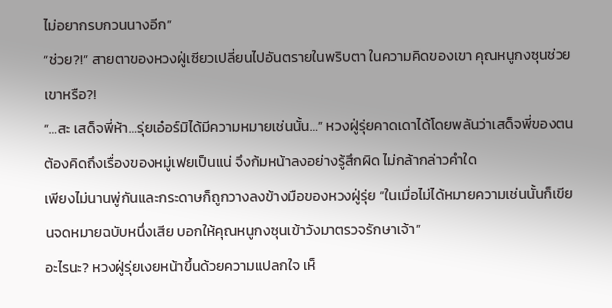ไม่อยากรบกวนนางอีก”
“ช่วย?!” สายตาของหวงฝู่เซียวเปลี่ยนไปอันตรายในพริบตา ในความคิดของเขา คุณหนูกงซุนช่วยเขาหรือ?!
“…สะ เสด็จพี่ห้า…รุ่ยเอ๋อร์มิได้มีความหมายเช่นนั้น…” หวงฝู่รุ่ยคาดเดาได้โดยพลันว่าเสด็จพี่ของตนต้องคิดถึงเรื่องของหมู่เฟยเป็นแน่ จึงก้มหน้าลงอย่างรู้สึกผิด ไม่กล้ากล่าวคำใด
เพียงไม่นานพู่กันและกระดาษก็ถูกวางลงข้างมือของหวงฝู่รุ่ย “ในเมื่อไม่ได้หมายความเช่นนั้นก็เขียนจดหมายฉบับหนึ่งเสีย บอกให้คุณหนูกงซุนเข้าวังมาตรวจรักษาเจ้า”
อะไรนะ? หวงฝู่รุ่ยเงยหน้าขึ้นด้วยความแปลกใจ เห็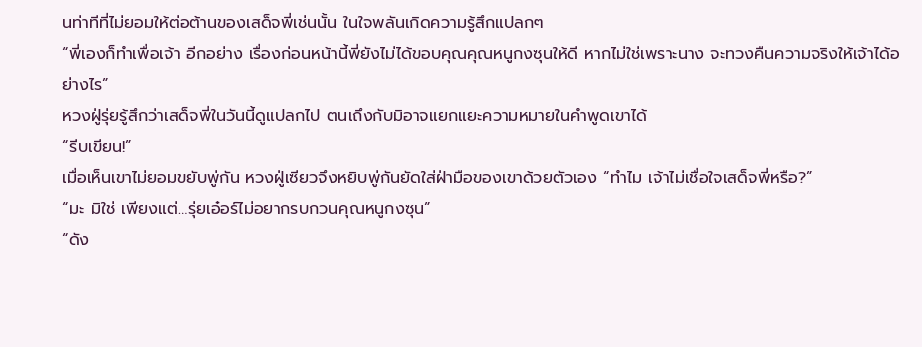นท่าทีที่ไม่ยอมให้ต่อต้านของเสด็จพี่เช่นนั้น ในใจพลันเกิดความรู้สึกแปลกๆ
“พี่เองก็ทำเพื่อเจ้า อีกอย่าง เรื่องก่อนหน้านี้พี่ยังไม่ได้ขอบคุณคุณหนูกงซุนให้ดี หากไม่ใช่เพราะนาง จะทวงคืนความจริงให้เจ้าได้อย่างไร”
หวงฝู่รุ่ยรู้สึกว่าเสด็จพี่ในวันนี้ดูแปลกไป ตนเถึงกับมิอาจแยกแยะความหมายในคำพูดเขาได้
“รีบเขียน!”
เมื่อเห็นเขาไม่ยอมขยับพู่กัน หวงฝู่เซียวจึงหยิบพู่กันยัดใส่ฝ่ามือของเขาด้วยตัวเอง “ทำไม เจ้าไม่เชื่อใจเสด็จพี่หรือ?”
“มะ มิใช่ เพียงแต่…รุ่ยเอ๋อร์ไม่อยากรบกวนคุณหนูกงซุน”
“ดัง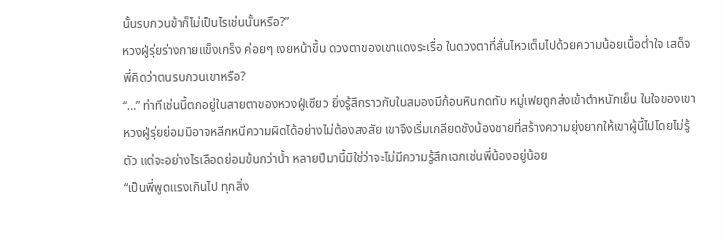นั้นรบกวนข้าก็ไม่เป็นไรเช่นนั้นหรือ?”
หวงฝู่รุ่ยร่างกายแข็งเกร็ง ค่อยๆ เงยหน้าขึ้น ดวงตาของเขาแดงระเรื่อ ในดวงตาที่สั่นไหวเต็มไปด้วยความน้อยเนื้อต่ำใจ เสด็จพี่คิดว่าตนรบกวนเขาหรือ?
“…” ท่าทีเช่นนี้ตกอยู่ในสายตาของหวงฝู่เซียว ยิ่งรู้สึกราวกับในสมองมีก้อนหินกดทับ หมู่เฟยถูกส่งเข้าตำหนักเย็น ในใจของเขา หวงฝู่รุ่ยย่อมมิอาจหลีกหนีความผิดได้อย่างไม่ต้องสงสัย เขาจึงเริ่มเกลียดชังน้องชายที่สร้างความยุ่งยากให้เขาผู้นี้ไปโดยไม่รู้ตัว แต่จะอย่างไรเลือดย่อมข้นกว่าน้ำ หลายปีมานี้มิใช่ว่าจะไม่มีความรู้สึกเฉกเช่นพี่น้องอยู่น้อย
“เป็นพี่พูดแรงเกินไป ทุกสิ่ง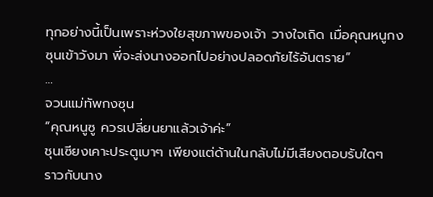ทุกอย่างนี้เป็นเพราะห่วงใยสุขภาพของเจ้า วางใจเถิด เมื่อคุณหนูกงซุนเข้าวังมา พี่จะส่งนางออกไปอย่างปลอดภัยไร้อันตราย”
…
จวนแม่ทัพกงซุน
“คุณหนูซู ควรเปลี่ยนยาแล้วเจ้าค่ะ”
ชุนเซียงเคาะประตูเบาๆ เพียงแต่ด้านในกลับไม่มีเสียงตอบรับใดๆ
ราวกับนาง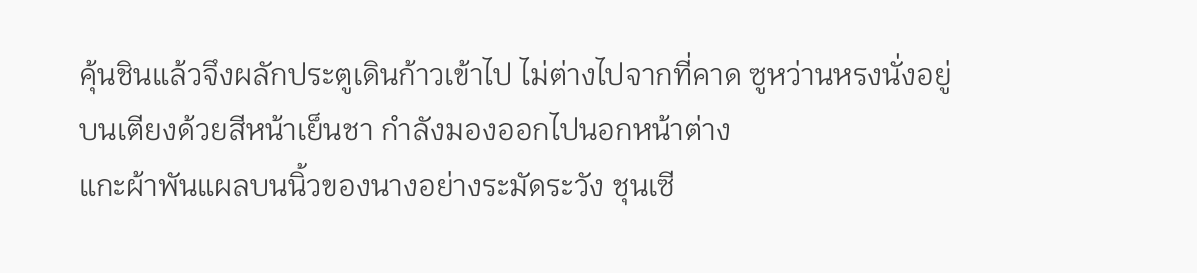คุ้นชินแล้วจึงผลักประตูเดินก้าวเข้าไป ไม่ต่างไปจากที่คาด ซูหว่านหรงนั่งอยู่บนเตียงด้วยสีหน้าเย็นชา กำลังมองออกไปนอกหน้าต่าง
แกะผ้าพันแผลบนนิ้วของนางอย่างระมัดระวัง ชุนเซี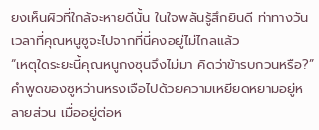ยงเห็นผิวที่ใกล้จะหายดีนั้น ในใจพลันรู้สึกยินดี ท่าทางวันเวลาที่คุณหนูซูจะไปจากที่นี่คงอยู่ไม่ไกลแล้ว
“เหตุใดระยะนี้คุณหนูกงซุนจึงไม่มา คิดว่าข้ารบกวนหรือ?”
คำพูดของซูหว่านหรงเจือไปด้วยความเหยียดหยามอยู่หลายส่วน เมื่ออยู่ต่อห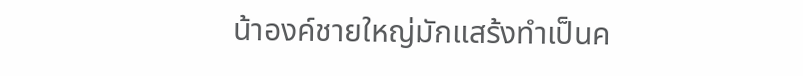น้าองค์ชายใหญ่มักแสร้งทำเป็นค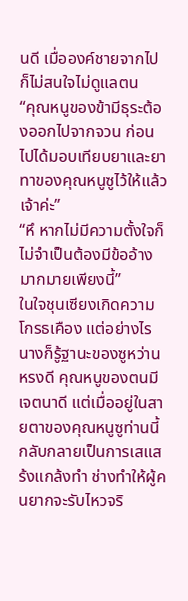นดี เมื่อองค์ชายจากไปก็ไม่สนใจไม่ดูแลตน
“คุณหนูของข้ามีธุระต้องออกไปจากจวน ก่อนไปได้มอบเทียบยาและยาทาของคุณหนูซูไว้ให้แล้วเจ้าค่ะ”
“หึ หากไม่มีความตั้งใจก็ไม่จำเป็นต้องมีข้ออ้างมากมายเพียงนี้”
ในใจชุนเซียงเกิดความโกรธเคือง แต่อย่างไรนางก็รู้ฐานะของซูหว่านหรงดี คุณหนูของตนมีเจตนาดี แต่เมื่ออยู่ในสายตาของคุณหนูซูท่านนี้กลับกลายเป็นการเสแสร้งแกล้งทำ ช่างทำให้ผู้คนยากจะรับไหวจริ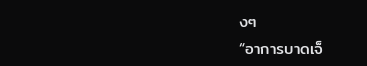งๆ
“อาการบาดเจ็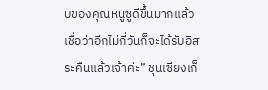บของคุณหนูซูดีขึ้นมากแล้ว เชื่อว่าอีกไม่กี่วันก็จะได้รับอิสระคืนแล้วเจ้าค่ะ” ชุนเซียงเก็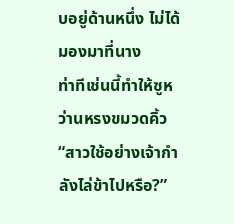บอยู่ด้านหนึ่ง ไม่ได้มองมาที่นาง
ท่าทีเช่นนี้ทำให้ซูหว่านหรงขมวดคิ้ว “สาวใช้อย่างเจ้ากำลังไล่ข้าไปหรือ?”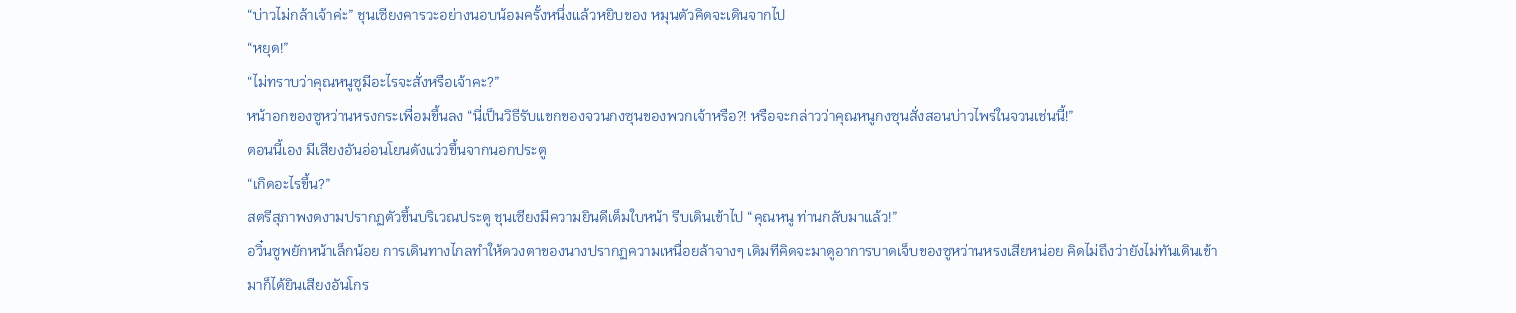“บ่าวไม่กล้าเจ้าค่ะ” ชุนเซียงคารวะอย่างนอบน้อมครั้งหนึ่งแล้วหยิบของ หมุนตัวคิดจะเดินจากไป
“หยุด!”
“ไม่ทราบว่าคุณหนูซูมีอะไรจะสั่งหรือเจ้าคะ?”
หน้าอกของซูหว่านหรงกระเพื่อมขึ้นลง “นี่เป็นวิธีรับแขกของจวนกงซุนของพวกเจ้าหรือ?! หรือจะกล่าวว่าคุณหนูกงซุนสั่งสอนบ่าวไพร่ในจวนเช่นนี้!”
ตอนนี้เอง มีเสียงอันอ่อนโยนดังแว่วขึ้นจากนอกประตู
“เกิดอะไรขึ้น?”
สตรีสุภาพงดงามปรากฏตัวขึ้นบริเวณประตู ชุนเซียงมีความยินดีเต็มใบหน้า รีบเดินเข้าไป “คุณหนู ท่านกลับมาแล้ว!”
อวิ๋นซูพยักหน้าเล็กน้อย การเดินทางไกลทำให้ดวงตาของนางปรากฏความเหนื่อยล้าจางๆ เดิมทีคิดจะมาดูอาการบาดเจ็บของซูหว่านหรงเสียหน่อย คิดไม่ถึงว่ายังไม่ทันเดินเข้ามาก็ได้ยินเสียงอันโกร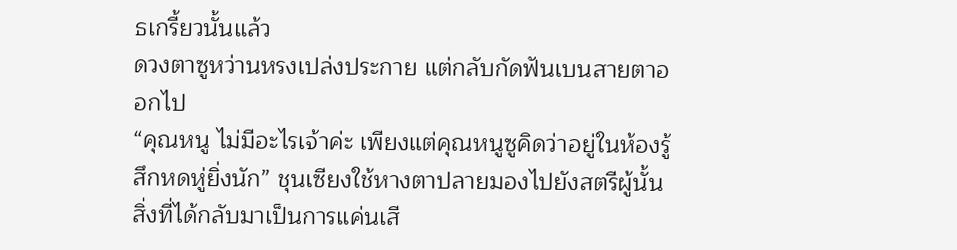ธเกรี้ยวนั้นแล้ว
ดวงตาซูหว่านหรงเปล่งประกาย แต่กลับกัดฟันเบนสายตาออกไป
“คุณหนู ไม่มีอะไรเจ้าค่ะ เพียงแต่คุณหนูซูคิดว่าอยู่ในห้องรู้สึกหดหู่ยิ่งนัก” ชุนเซียงใช้หางตาปลายมองไปยังสตรีผู้นั้น สิ่งที่ได้กลับมาเป็นการแค่นเสี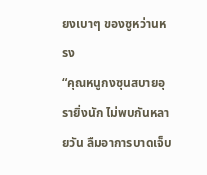ยงเบาๆ ของซูหว่านหรง
“คุณหนูกงซุนสบายอุรายิ่งนัก ไม่พบกันหลายวัน ลืมอาการบาดเจ็บ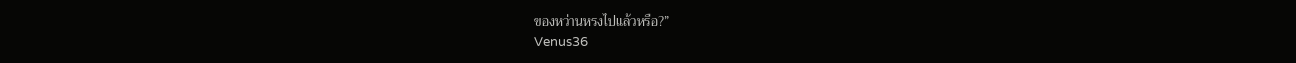ของหว่านหรงไปแล้วหรือ?”
Venus36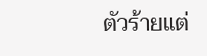ตัวร้ายแต่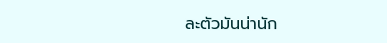ละตัวมันน่านัก